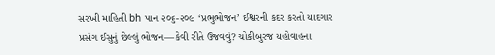સરખી માહિતી bh પાન ૨૦૬-૨૦૯ ‘પ્રભુભોજન’ ઈશ્વરની કદર કરતો યાદગાર પ્રસંગ ઈસુનું છેલ્લું ભોજન—કેવી રીતે ઉજવવું? ચોકીબુરજ યહોવાહના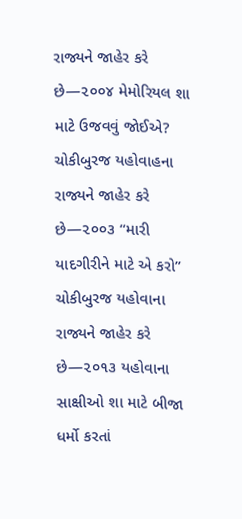રાજ્યને જાહેર કરે છે—૨૦૦૪ મેમોરિયલ શા માટે ઉજવવું જોઈએ? ચોકીબુરજ યહોવાહના રાજ્યને જાહેર કરે છે—૨૦૦૩ “મારી યાદગીરીને માટે એ કરો” ચોકીબુરજ યહોવાના રાજ્યને જાહેર કરે છે—૨૦૧૩ યહોવાના સાક્ષીઓ શા માટે બીજા ધર્મો કરતાં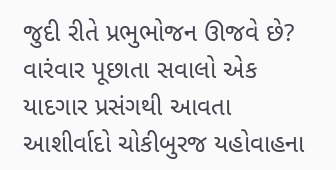જુદી રીતે પ્રભુભોજન ઊજવે છે? વારંવાર પૂછાતા સવાલો એક યાદગાર પ્રસંગથી આવતા આશીર્વાદો ચોકીબુરજ યહોવાહના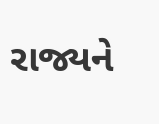રાજ્યને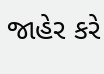જાહેર કરે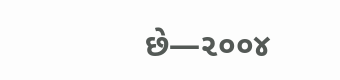છે—૨૦૦૪